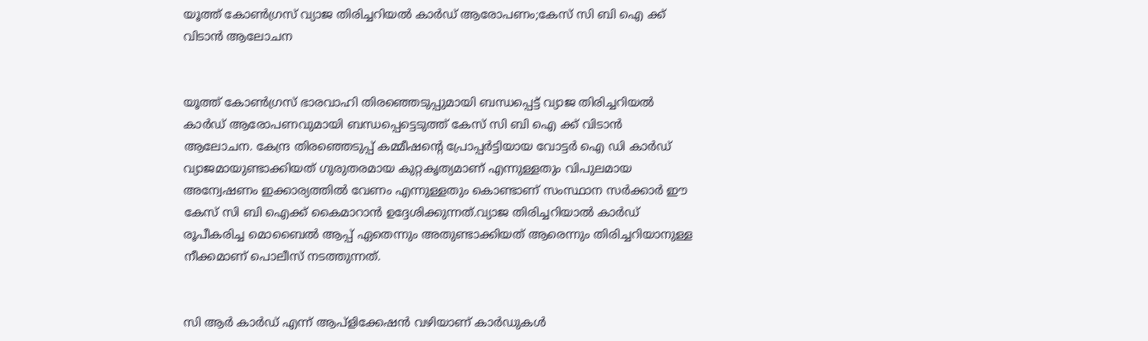യൂത്ത് കോണ്‍ഗ്രസ് വ്യാജ തിരിച്ചറിയല്‍ കാര്‍ഡ് ആരോപണം;കേസ് സി ബി ഐ ക്ക് വിടാന്‍ ആലോചന


യൂത്ത് കോണ്‍ഗ്രസ് ഭാരവാഹി തിരഞ്ഞെടുപ്പുമായി ബന്ധപ്പെട്ട് വ്യാജ തിരിച്ചറിയല്‍ കാര്‍ഡ് ആരോപണവുമായി ബന്ധപ്പെട്ടെടുത്ത് കേസ് സി ബി ഐ ക്ക് വിടാന്‍ ആലോചന. കേന്ദ്ര തിരഞ്ഞെടുപ്പ് കമ്മീഷന്റെ പ്രോപ്പര്‍ട്ടിയായ വോട്ടര്‍ ഐ ഡി കാര്‍ഡ് വ്യാജമായുണ്ടാക്കിയത് ഗുരുതരമായ കുറ്റകൃത്യമാണ് എന്നുള്ളതും വിപുലമായ അന്വേഷണം ഇക്കാര്യത്തില്‍ വേണം എന്നുള്ളതും കൊണ്ടാണ് സംസ്ഥാന സര്‍ക്കാര്‍ ഈ കേസ് സി ബി ഐക്ക് കൈമാറാന്‍ ഉദ്ദേശിക്കുന്നത്.വ്യാജ തിരിച്ചറിയാല്‍ കാര്‍ഡ് രൂപീകരിച്ച മൊബൈല്‍ ആപ്പ് ഏതെന്നും അതുണ്ടാക്കിയത് ആരെന്നും തിരിച്ചറിയാനുള്ള നീക്കമാണ് പൊലീസ് നടത്തുന്നത്.


സി ആര്‍ കാര്‍ഡ് എന്ന് ആപ്‌ളിക്കേഷന്‍ വഴിയാണ് കാര്‍ഡുകള്‍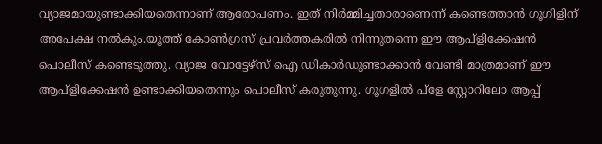വ്യാജമായുണ്ടാക്കിയതെന്നാണ് ആരോപണം. ഇത് നിര്‍മ്മിച്ചതാരാണെന്ന് കണ്ടെത്താന്‍ ഗൂഗിളിന് അപേക്ഷ നല്‍കും.യൂത്ത് കോണ്‍ഗ്രസ് പ്രവര്‍ത്തകരില്‍ നിന്നുതന്നെ ഈ ആപ്‌ളിക്കേഷന്‍ പൊലീസ് കണ്ടെടുത്തു. വ്യാജ വോട്ടേഴ്‌സ് ഐ ഡികാര്‍ഡുണ്ടാക്കാന്‍ വേണ്ടി മാത്രമാണ് ഈ ആപ്‌ളിക്കേഷന്‍ ഉണ്ടാക്കിയതെന്നും പൊലീസ് കരുതുന്നു. ഗൂഗളില്‍ പ്‌ളേ സ്റ്റോറിലോ ആപ്പ്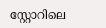സ്റ്റോറിലെ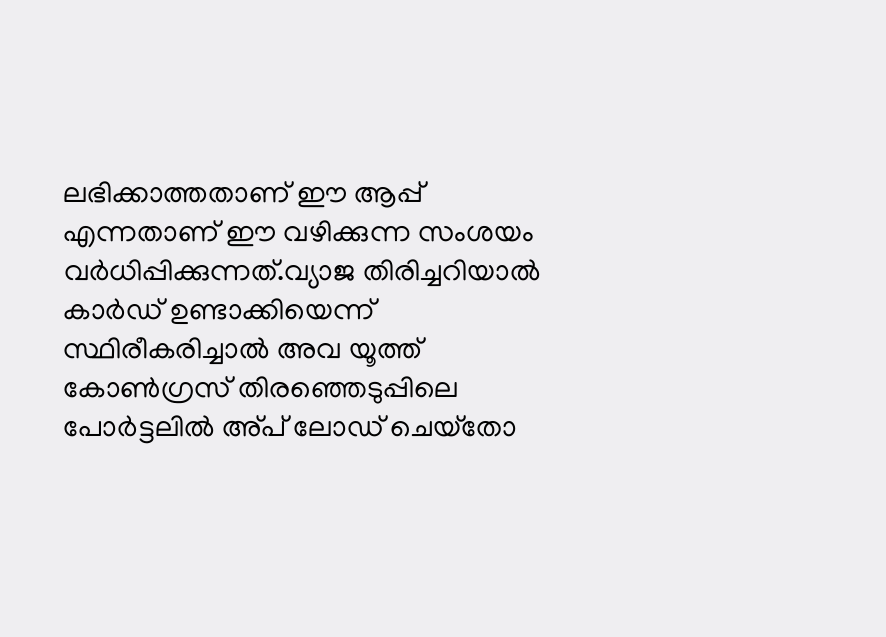ലഭിക്കാത്തതാണ് ഈ ആപ്പ് എന്നതാണ് ഈ വഴിക്കുന്ന സംശയം വര്‍ധിപ്പിക്കുന്നത്.വ്യാജ തിരിച്ചറിയാല്‍ കാര്‍ഡ് ഉണ്ടാക്കിയെന്ന് സ്ഥിരീകരിച്ചാല്‍ അവ യൂത്ത് കോണ്‍ഗ്രസ് തിരഞ്ഞെടുപ്പിലെ പോര്‍ട്ടലില്‍ അ്പ് ലോഡ് ചെയ്‌തോ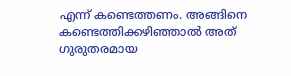എന്ന് കണ്ടെത്തണം. അങ്ങിനെ കണ്ടെത്തിക്കഴിഞ്ഞാല്‍ അത് ഗുരുതരമായ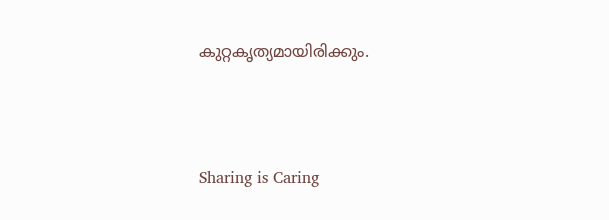കുറ്റകൃത്യമായിരിക്കും.




Sharing is Caring